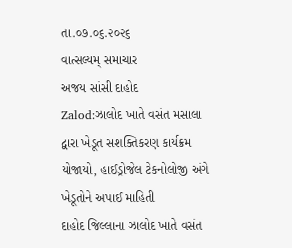તા.૦૭.૦૬.૨૦૨૬
વાત્સલ્યમ્ સમાચાર
અજય સાંસી દાહોદ
Zalod:ઝાલોદ ખાતે વસંત મસાલા દ્વારા ખેડૂત સશક્તિકરણ કાર્યક્રમ યોજાયો, હાઈડ્રોજેલ ટેકનોલોજી અંગે ખેડૂતોને અપાઈ માહિતી
દાહોદ જિલ્લાના ઝાલોદ ખાતે વસંત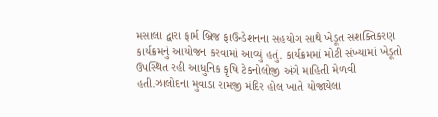મસાલા દ્વારા ફાર્મ બ્રિજ ફાઉન્ડેશનના સહયોગ સાથે ખેડૂત સશક્તિકરણ કાર્યક્રમનું આયોજન કરવામાં આવ્યું હતું. કાર્યક્રમમાં મોટી સંખ્યામાં ખેડૂતો ઉપસ્થિત રહી આધુનિક કૃષિ ટેકનોલોજી અંગે માહિતી મેળવી હતી.ઝાલોદના મુવાડા રામજી મંદિર હોલ ખાતે યોજાયેલા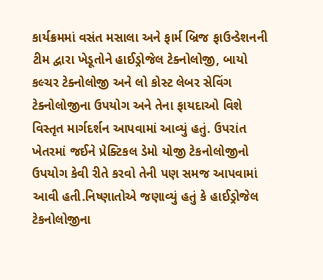કાર્યક્રમમાં વસંત મસાલા અને ફાર્મ બ્રિજ ફાઉન્ડેશનની ટીમ દ્વારા ખેડૂતોને હાઈડ્રોજેલ ટેક્નોલોજી, બાયો કલ્ચર ટેક્નોલોજી અને લો કોસ્ટ લેબર સેવિંગ ટેક્નોલોજીના ઉપયોગ અને તેના ફાયદાઓ વિશે વિસ્તૃત માર્ગદર્શન આપવામાં આવ્યું હતું. ઉપરાંત ખેતરમાં જઈને પ્રેક્ટિકલ ડેમો યોજી ટેકનોલોજીનો ઉપયોગ કેવી રીતે કરવો તેની પણ સમજ આપવામાં આવી હતી.નિષ્ણાતોએ જણાવ્યું હતું કે હાઈડ્રોજેલ ટેકનોલોજીના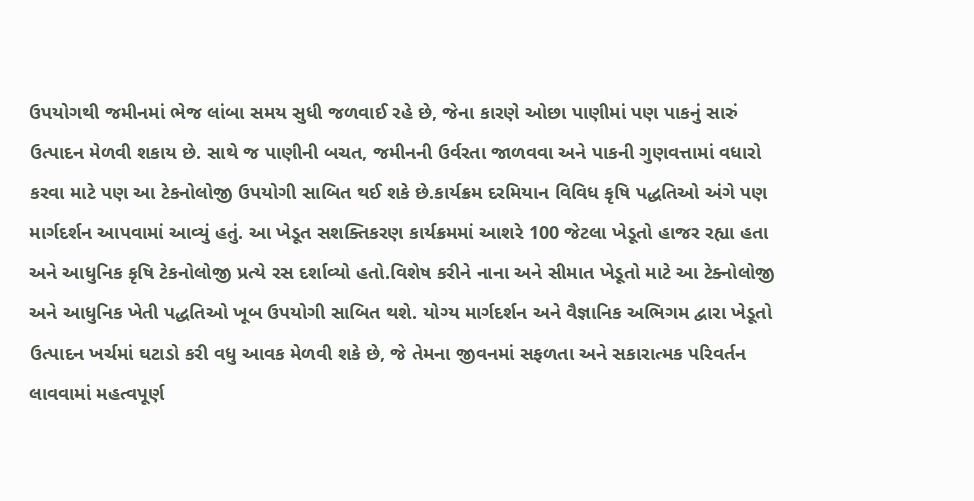ઉપયોગથી જમીનમાં ભેજ લાંબા સમય સુધી જળવાઈ રહે છે, જેના કારણે ઓછા પાણીમાં પણ પાકનું સારું ઉત્પાદન મેળવી શકાય છે. સાથે જ પાણીની બચત, જમીનની ઉર્વરતા જાળવવા અને પાકની ગુણવત્તામાં વધારો કરવા માટે પણ આ ટેકનોલોજી ઉપયોગી સાબિત થઈ શકે છે.કાર્યક્રમ દરમિયાન વિવિધ કૃષિ પદ્ધતિઓ અંગે પણ માર્ગદર્શન આપવામાં આવ્યું હતું. આ ખેડૂત સશક્તિકરણ કાર્યક્રમમાં આશરે 100 જેટલા ખેડૂતો હાજર રહ્યા હતા અને આધુનિક કૃષિ ટેકનોલોજી પ્રત્યે રસ દર્શાવ્યો હતો.વિશેષ કરીને નાના અને સીમાત ખેડૂતો માટે આ ટેક્નોલોજી અને આધુનિક ખેતી પદ્ધતિઓ ખૂબ ઉપયોગી સાબિત થશે. યોગ્ય માર્ગદર્શન અને વૈજ્ઞાનિક અભિગમ દ્વારા ખેડૂતો ઉત્પાદન ખર્ચમાં ઘટાડો કરી વધુ આવક મેળવી શકે છે, જે તેમના જીવનમાં સફળતા અને સકારાત્મક પરિવર્તન લાવવામાં મહત્વપૂર્ણ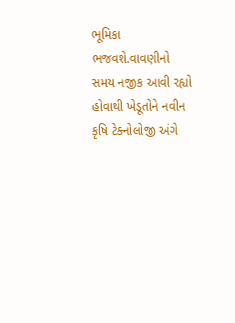ભૂમિકા ભજવશે.વાવણીનો સમય નજીક આવી રહ્યો હોવાથી ખેડૂતોને નવીન કૃષિ ટેક્નોલોજી અંગે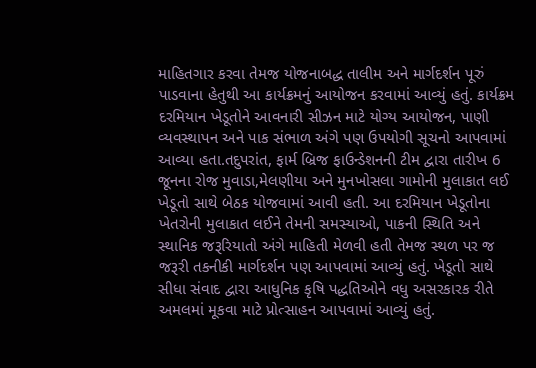માહિતગાર કરવા તેમજ યોજનાબદ્ધ તાલીમ અને માર્ગદર્શન પૂરું પાડવાના હેતુથી આ કાર્યક્રમનું આયોજન કરવામાં આવ્યું હતું. કાર્યક્રમ દરમિયાન ખેડૂતોને આવનારી સીઝન માટે યોગ્ય આયોજન, પાણી વ્યવસ્થાપન અને પાક સંભાળ અંગે પણ ઉપયોગી સૂચનો આપવામાં આવ્યા હતા.તદુપરાંત, ફાર્મ બ્રિજ ફાઉન્ડેશનની ટીમ દ્વારા તારીખ 6 જૂનના રોજ મુવાડા,મેલણીયા અને મુનખોસલા ગામોની મુલાકાત લઈ ખેડૂતો સાથે બેઠક યોજવામાં આવી હતી. આ દરમિયાન ખેડૂતોના ખેતરોની મુલાકાત લઈને તેમની સમસ્યાઓ, પાકની સ્થિતિ અને સ્થાનિક જરૂરિયાતો અંગે માહિતી મેળવી હતી તેમજ સ્થળ પર જ જરૂરી તકનીકી માર્ગદર્શન પણ આપવામાં આવ્યું હતું. ખેડૂતો સાથે સીધા સંવાદ દ્વારા આધુનિક કૃષિ પદ્ધતિઓને વધુ અસરકારક રીતે અમલમાં મૂકવા માટે પ્રોત્સાહન આપવામાં આવ્યું હતું.